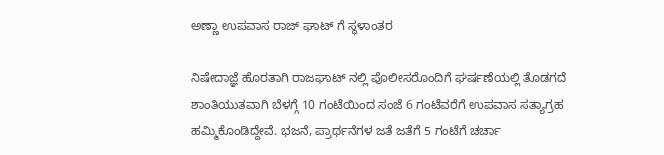ಅಣ್ಣಾ ಉಪವಾಸ ರಾಜ್ ಘಾಟ್ ಗೆ ಸ್ಥಳಾಂತರ

ನಿಷೇದಾಜ್ಞೆ ಹೊರತಾಗಿ ರಾಜಘಾಟ್ ನಲ್ಲಿ ಪೊಲೀಸರೊಂದಿಗೆ ಘರ್ಷಣೆಯಲ್ಲಿ ತೊಡಗದೆ ಶಾಂತಿಯುತವಾಗಿ ಬೆಳಗ್ಗೆ 10 ಗಂಟೆಯಿಂದ ಸಂಜೆ 6 ಗಂಟೆವರೆಗೆ ಉಪವಾಸ ಸತ್ಯಾಗ್ರಹ ಹಮ್ಮಿಕೊಂಡಿದ್ದೇವೆ. ಭಜನೆ, ಪ್ರಾರ್ಥನೆಗಳ ಜತೆ ಜತೆಗೆ 5 ಗಂಟೆಗೆ ಚರ್ಚಾ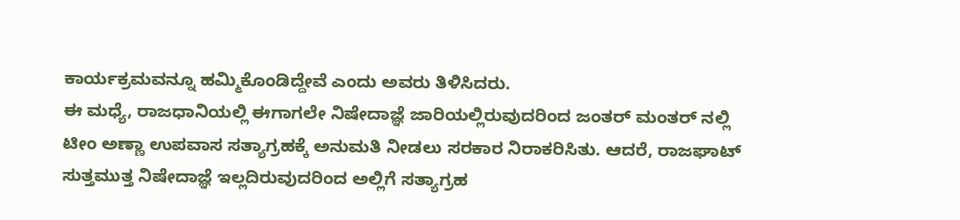ಕಾರ್ಯಕ್ರಮವನ್ನೂ ಹಮ್ಮಿಕೊಂಡಿದ್ದೇವೆ ಎಂದು ಅವರು ತಿಳಿಸಿದರು.
ಈ ಮಧ್ಯೆ, ರಾಜಧಾನಿಯಲ್ಲಿ ಈಗಾಗಲೇ ನಿಷೇದಾಜ್ಞೆ ಜಾರಿಯಲ್ಲಿರುವುದರಿಂದ ಜಂತರ್ ಮಂತರ್ ನಲ್ಲಿ ಟೀಂ ಅಣ್ಣಾ ಉಪವಾಸ ಸತ್ಯಾಗ್ರಹಕ್ಕೆ ಅನುಮತಿ ನೀಡಲು ಸರಕಾರ ನಿರಾಕರಿಸಿತು. ಆದರೆ, ರಾಜಘಾಟ್ ಸುತ್ತಮುತ್ತ ನಿಷೇದಾಜ್ಞೆ ಇಲ್ಲದಿರುವುದರಿಂದ ಅಲ್ಲಿಗೆ ಸತ್ಯಾಗ್ರಹ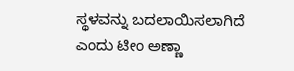ಸ್ಥಳವನ್ನು ಬದಲಾಯಿಸಲಾಗಿದೆ ಎಂದು ಟೀಂ ಅಣ್ಣಾ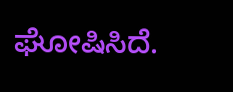ಘೋಷಿಸಿದೆ.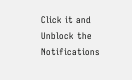Click it and Unblock the Notifications